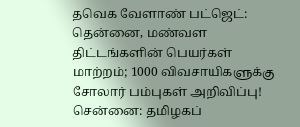தவெக வேளாண் பட்ஜெட்: தென்னை, மண்வள திட்டங்களின் பெயர்கள் மாற்றம்; 1000 விவசாயிகளுக்கு சோலார் பம்புகள் அறிவிப்பு!
சென்னை: தமிழகப்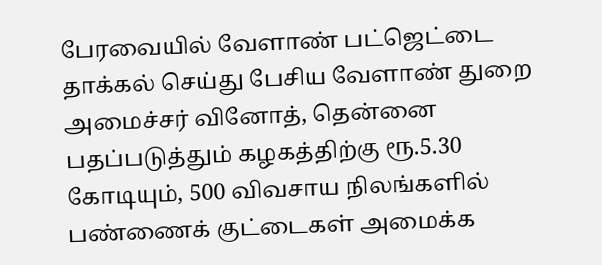பேரவையில் வேளாண் பட்ஜெட்டை தாக்கல் செய்து பேசிய வேளாண் துறை அமைச்சர் வினோத், தென்னை பதப்படுத்தும் கழகத்திற்கு ரூ.5.30 கோடியும், 500 விவசாய நிலங்களில் பண்ணைக் குட்டைகள் அமைக்க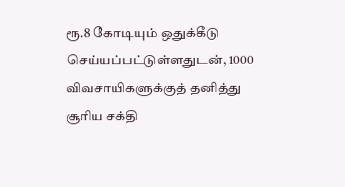ரூ.8 கோடியும் ஒதுக்கீடு செய்யப்பட்டுள்ளதுடன், 1000 விவசாயிகளுக்குத் தனித்து சூரிய சக்தி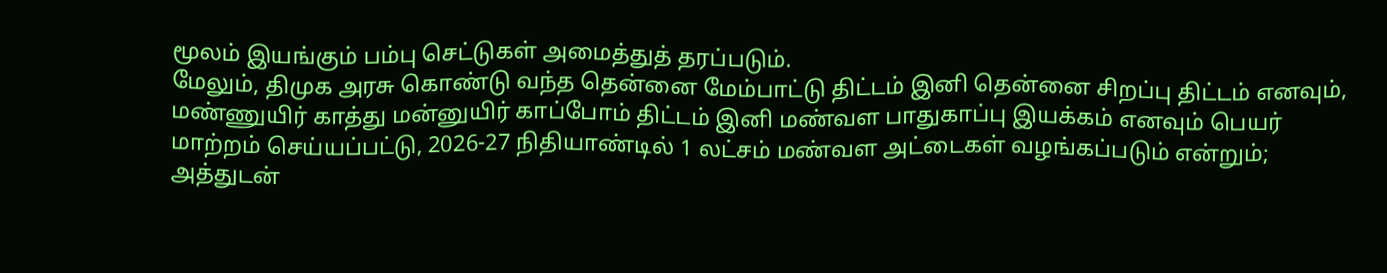மூலம் இயங்கும் பம்பு செட்டுகள் அமைத்துத் தரப்படும்.
மேலும், திமுக அரசு கொண்டு வந்த தென்னை மேம்பாட்டு திட்டம் இனி தென்னை சிறப்பு திட்டம் எனவும், மண்ணுயிர் காத்து மன்னுயிர் காப்போம் திட்டம் இனி மண்வள பாதுகாப்பு இயக்கம் எனவும் பெயர் மாற்றம் செய்யப்பட்டு, 2026-27 நிதியாண்டில் 1 லட்சம் மண்வள அட்டைகள் வழங்கப்படும் என்றும்; அத்துடன்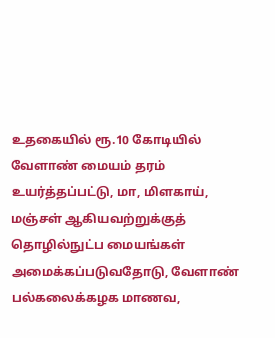உதகையில் ரூ.10 கோடியில் வேளாண் மையம் தரம் உயர்த்தப்பட்டு, மா, மிளகாய், மஞ்சள் ஆகியவற்றுக்குத் தொழில்நுட்ப மையங்கள் அமைக்கப்படுவதோடு, வேளாண் பல்கலைக்கழக மாணவ,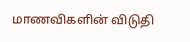மாணவிகளின் விடுதி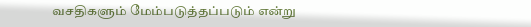வசதிகளும் மேம்படுத்தப்படும் என்று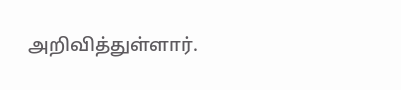அறிவித்துள்ளார்.